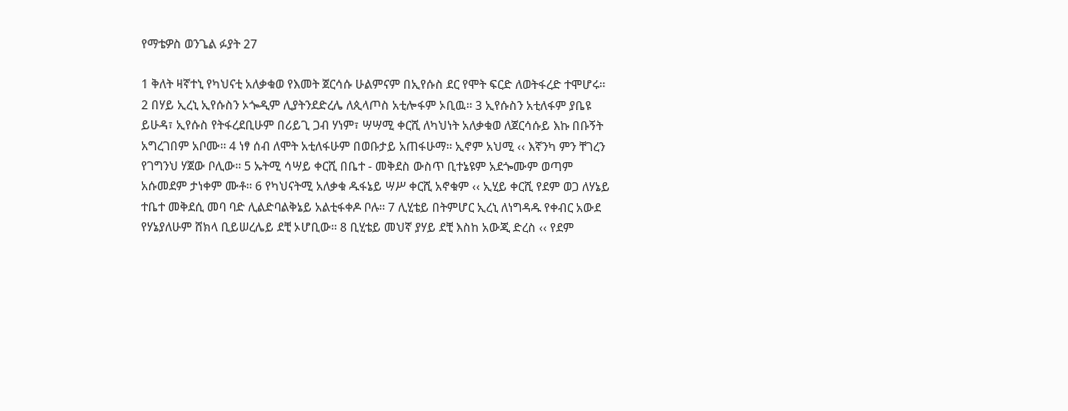የማቴዎስ ወንጌል ፉያት 27

1 ቅለት ዛኛተኒ የካህናቲ አለቃቁወ የእመት ጀርሳሱ ሁልምናም በኢየሱስ ደር የሞት ፍርድ ለወትፋረድ ተሞሆሩ፡፡ 2 በሃይ ኢረኒ ኢየሱስን ኦጐዲም ሊያትንደድረሌ ለጲላጦስ አቲሎፋም ኦቢዉ፡፡ 3 ኢየሱስን አቲለፋም ያቤዩ ይሁዳ፣ ኢየሱስ የትፋረደቢሁም በሪይጊ ጋብ ሃነም፣ ሣሣሚ ቀርሺ ለካህነት አለቃቁወ ለጀርሳሱይ እኩ በቡኝት አግረገበም አቦሙ፡፡ 4 ነፃ ሰብ ለሞት አቲለፋሁም በወቡታይ አጠፋሁማ፡፡ ኢኖም አህሚ ‹‹ እኛንካ ምን ቸገረን የገግንህ ሃጀው ቦሊው፡፡ 5 ኡትሚ ሳሣይ ቀርሺ በቤተ - መቅደስ ውስጥ ቢተኔዩም አደጐሙም ወጣም አሱመደም ታነቀም ሙቶ፡፡ 6 የካህናትሚ አለቃቁ ዱፋኔይ ሣሥ ቀርሺ አኖቁም ‹‹ ኢሂይ ቀርሺ የደም ወጋ ለሃኔይ ተቤተ መቅደሲ መባ ባድ ሊልድባልቅኔይ አልቲፋቀዶ ቦሉ፡፡ 7 ሊሂቴይ በትምሆር ኢረኒ ለነግዳዱ የቀብር አውደ የሃኔያለሁም ሸክላ ቢይሠረሌይ ደቺ ኦሆቢው፡፡ 8 ቢሂቴይ መህኛ ያሃይ ደቺ እስከ አውጂ ድረስ ‹‹ የደም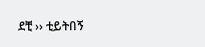ደቺ ›› ቲይትበኝ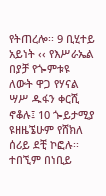የትጠረሎ፡፡ 9 ቢሂተይ አይነት ‹‹ የእሥራኤል በያቻ የጐምቱዩ ለውት ዋጋ የሃናል ሣሥ ዱፋን ቀርሺ ኖቆሉ፤ 10 ጐይታሚያ ዩዘዜኜሁም የሸክለ ሰሪይ ደቺ ኮፎሉ፡፡ ተበኚም በነቢይ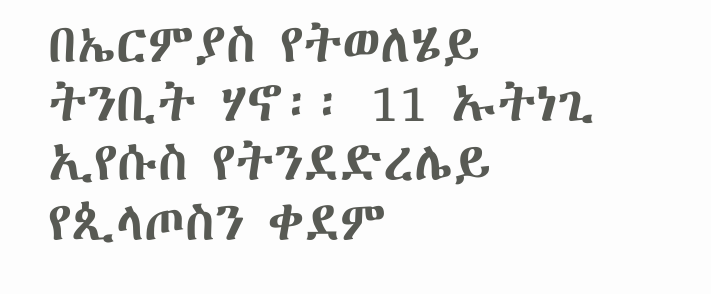በኤርምያስ የትወለሄይ ትንቢት ሃኖ፡፡ 11 ኡትነጊ ኢየሱስ የትንደድረሌይ የጲላጦስን ቀደም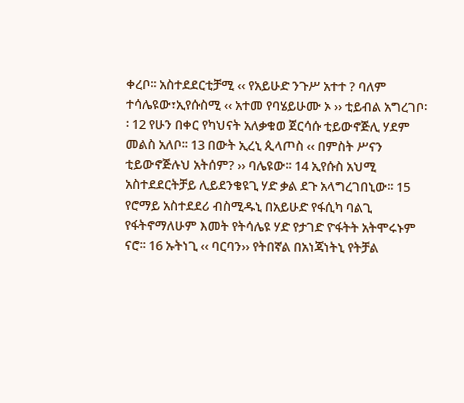ቀረቦ፡፡ አስተደደርቲቻሚ ‹‹ የአይሁድ ንጉሥ አተተ ? ባለም ተሳሌዩው፣ኢየሱስሚ ‹‹ አተመ የባሄይሁሙ ኦ ›› ቲይብል አግረገቦ፡፡ 12 የሁን በቀር የካህናት አለቃቁወ ጀርሳሱ ቲይውኖጅሊ ሃደም መልስ አለቦ፡፡ 13 በውት ኢረኒ ጲላጦስ ‹‹ በምስት ሥናን ቲይውኖጅሉህ አትሰም? ›› ባሌዩው፡፡ 14 ኢየሱስ አህሚ አስተደደርትቻይ ሊይደንቄዩጊ ሃድ ቃል ደጉ አላግረገበኒው፡፡ 15 የሮማይ አስተደደሪ ብስሚዱኒ በአይሁድ የፋሲካ ባልጊ የፋትኖማለሁም እመት የትሳሌዩ ሃድ የታገድ ዮፋትት አትሞሩኑም ናሮ፡፡ 16 ኡትነጊ ‹‹ ባርባን›› የትበኛል በአነጃነትኒ የትቻል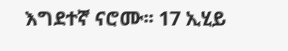እግደተኛ ናሮሙ፡፡ 17 ኢሂይ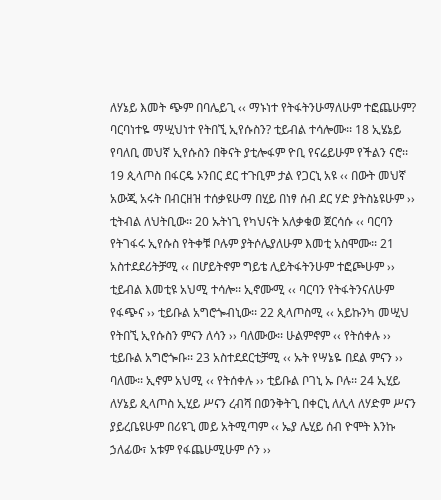ለሃኔይ እመት ጭም በባሌይጊ ‹‹ ማኑነተ የትፋትንሁማለሁም ተፎጨሁም? ባርባነተዬ ማሢህነተ የትበኚ ኢየሱስን? ቲይብል ተሳሎሙ፡፡ 18 ኢሄኔይ የባለቢ መህኛ ኢየሱስን በቅናት ያቲሎፋም ዮቢ የናሬይሁም የችልን ናሮ፡፡ 19 ጲላጦስ በፋርዴ ኦንበር ደር ተጉቢም ታል የጋርኒ አዩ ‹‹ በውት መህኛ አውጂ አሩት በብርዘዝ ተሰቃዩሁማ በሂይ በነፃ ሰብ ደር ሃድ ያትስኔዩሁም ›› ቲትብል ለህትቢው፡፡ 20 ኡትነጊ የካህናት አለቃቁወ ጀርሳሱ ‹‹ ባርባን የትገፋሩ ኢየሱስ የትቀቹ ቦሉም ያትሶሌያለሁም እመቲ አስሞሙ፡፡ 21 አስተደደሪትቻሚ ‹‹ በሆይትኖም ግይቴ ሊይትፋትንሁም ተፎጮሁም ›› ቲይብል እመቲዩ አህሚ ተሳሎ፡፡ ኢኖሙሚ ‹‹ ባርባን የትፋትንናለሁም የፋጭና ›› ቲይቡል አግሮጐብኒው፡፡ 22 ጲላጦስሚ ‹‹ አይኩንካ መሢህ የትበኚ ኢየሱስን ምናን ለሳን ›› ባለሙው፡፡ ሁልምኖም ‹‹ የትሰቀሉ ›› ቲይቡል አግሮጐቡ፡፡ 23 አስተደደርቲቻሚ ‹‹ ኡት የሣኔዬ በደል ምናን ›› ባለሙ፡፡ ኢኖም አህሚ ‹‹ የትሰቀሉ ›› ቲይቡል ቦገኒ ኡ ቦሉ፡፡ 24 ኢሂይ ለሃኔይ ጲላጦስ ኢሂይ ሥናን ረብሻ በወንቅትጊ በቀርኒ ለሊላ ለሃድም ሥናን ያይረቤዩሁም በሪዩጊ መይ አትሚጣም ‹‹ ኤያ ሌሂይ ሰብ ዮሞት እንኩ ኃለፊው፣ አቱም የፋጨሁሚሁም ሶን ››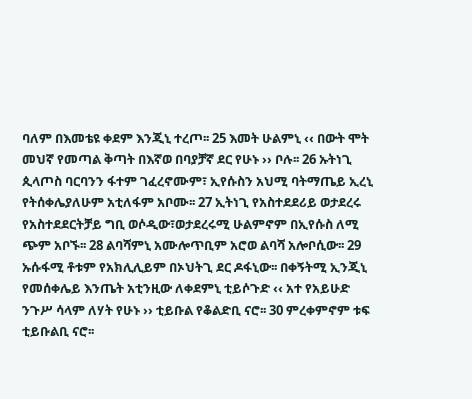ባለም በእመቴዩ ቀደም እንጂኒ ተረጦ፡፡ 25 እመት ሁልምኒ ‹‹ በውት ሞት መህኛ የመጣል ቅጣት በእኛወ በባያቻኛ ደር የሁኑ ›› ቦሉ፡፡ 26 ኡትነጊ ጲላጦስ ባርባንን ፋተም ገፈረኖሙም፣ ኢየሱስን አህሚ ባትማጤይ ኢረኒ የትሰቀሌያለሁም አቲለፋም አቦሙ፡፡ 27 ኢትነጊ የአስተደደሪይ ወታደረሩ የአስተደደርትቻይ ግቢ ወሶዲው፣ወታደረሩሚ ሁልምኖም በኢየሱስ ለሚ ጭም አቦኙ፡፡ 28 ልባሻምኒ አሙሎጥቢም አሮወ ልባሻ አሎቦሲው፡፡ 29 ኡሱፋሚ ቶቱም የአክሊሊይም በኦህትጊ ደር ዶፋኒው፡፡ በቀኝትሚ ኢንጂኒ የመሰቀሌይ እንጤት አቲንዚው ለቀደምኒ ቲይሶጉድ ‹‹ አተ የአይሁድ ንጉሥ ሳላም ለሃት የሁኑ ›› ቲይቡል የቆልድቢ ናሮ፡፡ 30 ምረቀምኖም ቱፍ ቲይቡልቢ ናሮ፡፡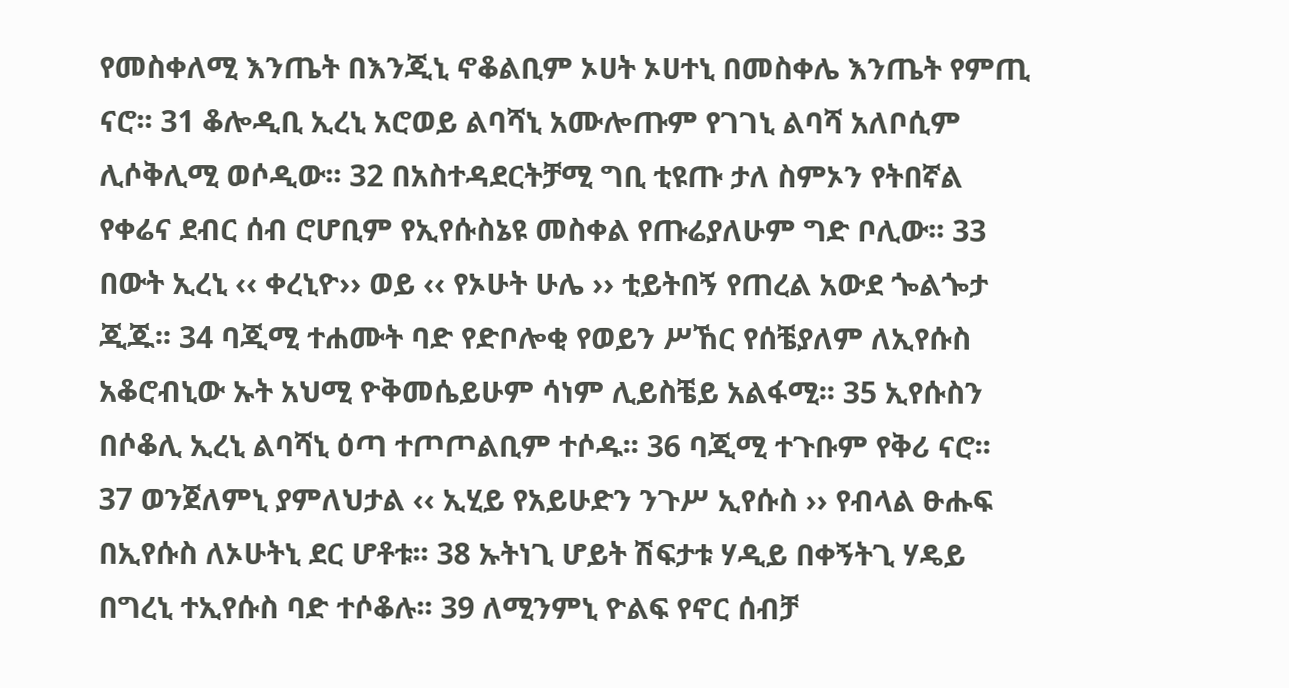የመስቀለሚ እንጤት በእንጂኒ ኖቆልቢም ኦሀት ኦሀተኒ በመስቀሌ እንጤት የምጢ ናሮ፡፡ 31 ቆሎዲቢ ኢረኒ አሮወይ ልባሻኒ አሙሎጡም የገገኒ ልባሻ አለቦሲም ሊሶቅሊሚ ወሶዲው፡፡ 32 በአስተዳደርትቻሚ ግቢ ቲዩጡ ታለ ስምኦን የትበኛል የቀሬና ደብር ሰብ ሮሆቢም የኢየሱስኔዩ መስቀል የጡሬያለሁም ግድ ቦሊው፡፡ 33 በውት ኢረኒ ‹‹ ቀረኒዮ›› ወይ ‹‹ የኦሁት ሁሌ ›› ቲይትበኝ የጠረል አውደ ጐልጐታ ጂጁ፡፡ 34 ባጂሚ ተሐሙት ባድ የድቦሎቂ የወይን ሥኸር የሰቼያለም ለኢየሱስ አቆሮብኒው ኡት አህሚ ዮቅመሴይሁም ሳነም ሊይስቼይ አልፋሚ፡፡ 35 ኢየሱስን በሶቆሊ ኢረኒ ልባሻኒ ዕጣ ተጦጦልቢም ተሶዱ፡፡ 36 ባጂሚ ተጉቡም የቅሪ ናሮ፡፡ 37 ወንጀለምኒ ያምለህታል ‹‹ ኢሂይ የአይሁድን ንጉሥ ኢየሱስ ›› የብላል ፁሑፍ በኢየሱስ ለኦሁትኒ ደር ሆቶቱ፡፡ 38 ኡትነጊ ሆይት ሽፍታቱ ሃዲይ በቀኝትጊ ሃዴይ በግረኒ ተኢየሱስ ባድ ተሶቆሉ፡፡ 39 ለሚንምኒ ዮልፍ የኖር ሰብቻ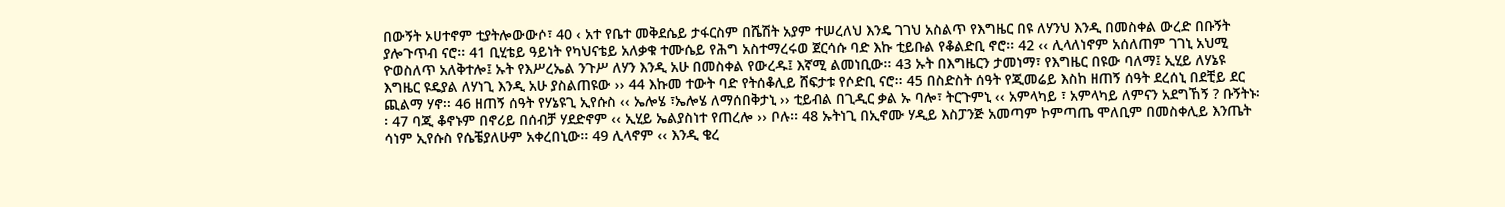በውኝት ኦሀተኖም ቲያትሎውውሶ፣ 40 ‹ አተ የቤተ መቅደሴይ ታፋርስም በሼሽት አያም ተሠረለህ እንዴ ገገህ አስልጥ የእግዜር በዩ ለሃንህ እንዲ በመስቀል ውረድ በቡኝት ያሎጉጥብ ናሮ፡፡ 41 ቢሂቴይ ዓይነት የካህናቴይ አለቃቁ ተሙሴይ የሕግ አስተማረሩወ ጀርሳሱ ባድ እኩ ቲይቡል የቆልድቢ ኖሮ፡፡ 42 ‹‹ ሊላለነኖም አሰለጠም ገገኒ አህሚ ዮወስለጥ አለቅተሎ፤ ኡት የእሥረኤል ንጉሥ ለሃን እንዲ አሁ በመስቀል የውረዱ፤ እኛሚ ልመነቢው፡፡ 43 ኡት በእግዜርን ታመነማ፣ የእግዜር በዩው ባለማ፤ ኢሂይ ለሃኔዩ እግዜር ዩዴያል ለሃነጊ እንዲ አሁ ያስልጠዩው ›› 44 እኩመ ተውት ባድ የትሰቆሊይ ሸፍታቱ የሶድቢ ናሮ፡፡ 45 በስድስት ሰዓት የጂመሬይ እስከ ዘጠኝ ሰዓት ደረሰኒ በደቺይ ደር ጪልማ ሃኖ፡፡ 46 ዘጠኝ ሰዓት የሃኔዩጊ ኢየሱስ ‹‹ ኤሎሄ ፣ኤሎሄ ለማሰበቅታኒ ›› ቲይብል በጊዲር ቃል ኡ ባሎ፣ ትርጉምኒ ‹‹ አምላካይ ፣ አምላካይ ለምናን አደግኸኝ ? ቡኝትኑ፡፡ 47 ባጂ ቆኖኑም በኖሪይ በሰብቻ ሃደድኖም ‹‹ ኢሂይ ኤልያስነተ የጠረሎ ›› ቦሉ፡፡ 48 ኡትነጊ በኢኖሙ ሃዲይ እስፓንጅ አመጣም ኮምጣጤ ሞለቢም በመስቀሊይ እንጤት ሳነም ኢየሱስ የሴቼያለሁም አቀረበኒው፡፡ 49 ሊላኖም ‹‹ እንዲ ቄረ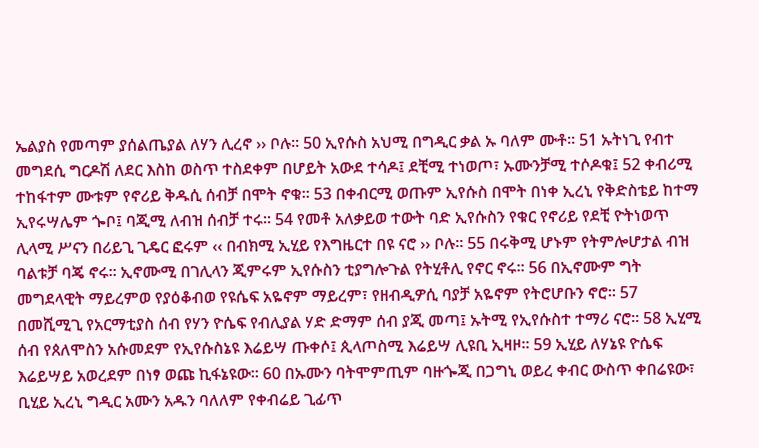ኤልያስ የመጣም ያሰልጤያል ለሃን ሊረኖ ›› ቦሉ፡፡ 50 ኢየሱስ አህሚ በግዲር ቃል ኡ ባለም ሙቶ፡፡ 51 ኡትነጊ የብተ መግደሲ ግርዶሽ ለደር እስከ ወስጥ ተስደቀም በሆይት አውደ ተሳዶ፤ ደቺሚ ተነወጦ፣ ኡሙንቻሚ ተሶዶቁ፤ 52 ቀብሪሚ ተከፋተም ሙቱም የኖሪይ ቅዱሲ ሰብቻ በሞት ኖቁ፡፡ 53 በቀብርሚ ወጡም ኢየሱስ በሞት በነቀ ኢረኒ የቅድስቴይ ከተማ ኢየሩሣሌም ጐቦ፤ ባጂሚ ለብዝ ሰብቻ ተሩ፡፡ 54 የመቶ አለቃይወ ተውት ባድ ኢየሱስን የቁር የኖሪይ የደቺ ዮትነወጥ ሊላሚ ሥናን በሪይጊ ጊዴር ፎሩም ‹‹ በብክሚ ኢሂይ የእግዜርተ በዩ ናሮ ›› ቦሉ፡፡ 55 በሩቅሚ ሆኑም የትምሎሆታል ብዝ ባልቱቻ ባጄ ኖሩ፡፡ ኢኖሙሚ በገሊላን ጂምሩም ኢየሱስን ቲያግሎጉል የትሂቶሊ የኖር ኖሩ፡፡ 56 በኢኖሙም ግት መግደላዊት ማይረምወ የያዕቆብወ የዩሴፍ አዬኖም ማይረም፣ የዘብዲዎሲ ባያቻ አዬኖም የትሮሆቡን ኖሮ፡፡ 57 በመሺሚጊ የአርማቲያስ ሰብ የሃን ዮሴፍ የብሊያል ሃድ ድማም ሰብ ያጂ መጣ፤ ኡትሚ የኢየሱስተ ተማሪ ናሮ፡፡ 58 ኢሂሚ ሰብ የጰለሞስን አሱመደም የኢየሱስኔዩ እሬይሣ ጡቀሶ፤ ጲላጦስሚ እሬይሣ ሊዩቢ ኢዛዞ፡፡ 59 ኢሂይ ለሃኔዩ ዮሴፍ እሬይሣይ አወረደም በነፃ ወጩ ኪፋኔዩው፡፡ 60 በኡሙን ባትሞምጢም ባዙጐጂ በጋግኒ ወይረ ቀብር ውስጥ ቀበሬዩው፣ ቢሂይ ኢረኒ ግዲር አሙን አዱን ባለለም የቀብሬይ ጊፊጥ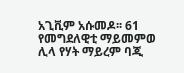አጊቪም አሱመዶ፡፡ 61 የመግደለዊቲ ማይመምወ ሊላ የሃት ማይረም ባጂ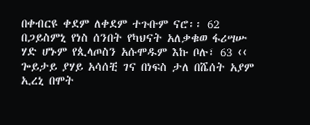በቀብርዩ ቀደም ለቀደም ተጉቡም ናሮ፡፡ 62 በጋይስምኒ የነስ ሰንበት የካህናት አለቃቁወ ፋሪሣሡ ሃድ ሆኑም የጲላጦስን አሱሞዱም እኩ ቦሉ፣ 63 ‹‹ ጐይታይ ያሃይ አሳሰቺ ገና በነፍስ ታለ በሼሰት አያም ኢረኒ በሞት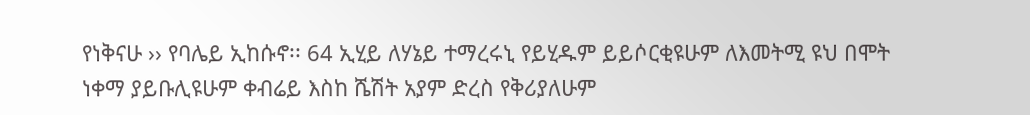የነቅናሁ ›› የባሌይ ኢከሱኖ፡፡ 64 ኢሂይ ለሃኔይ ተማረሩኒ የይሂዱም ይይሶርቂዩሁም ለእመትሚ ዩህ በሞት ነቀማ ያይቡሊዩሁም ቀብሬይ እስከ ሼሽት አያም ድረስ የቅሪያለሁም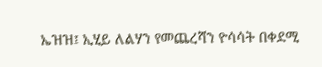ኤዝዝ፤ ኢሂይ ለልሃን የመጨረሻን ዮሳሳት በቀደሚ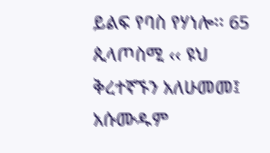ይልፍ የባስ የሃነሎ፡፡ 65 ጲላጦስሚ ‹‹ ዩህ ቅረተኛኙን አለሁመመ፤ አሱሙዱም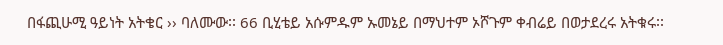በፋጪሁሚ ዓይነት አትቄር ›› ባለሙው፡፡ 66 ቢሂቴይ አሱምዱም ኡመኔይ በማህተም ኦሾጉም ቀብሬይ በወታደረሩ አትቁሩ፡፡